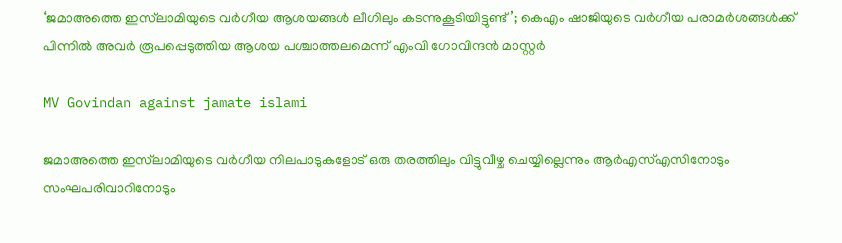‘ജമാഅത്തെ ഇസ്‌ലാമിയുടെ വർഗീയ ആശയങ്ങൾ ലീഗിലും കടന്നുകൂടിയിട്ടുണ്ട്’; കെഎം ഷാജിയുടെ വർഗീയ പരാമർശങ്ങൾക്ക് പിന്നിൽ അവർ രൂപപ്പെടുത്തിയ ആശയ പശ്ചാത്തലമെന്ന് എംവി ഗോവിന്ദൻ മാസ്റ്റർ

MV Govindan against jamate islami

ജമാഅത്തെ ഇസ്‌ലാമിയുടെ വർഗീയ നിലപാടുകളോട് ഒരു തരത്തിലും വിട്ടുവീഴ്ച ചെയ്യില്ലെന്നും ആർഎസ്എസിനോടും സംഘപരിവാറിനോടും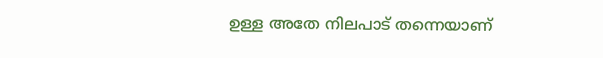ഉള്ള അതേ നിലപാട് തന്നെയാണ്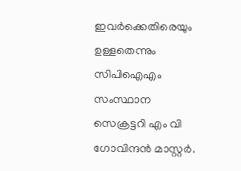ഇവർക്കെതിരെയും ഉള്ളതെന്നും സിപിഐഎം സംസ്ഥാന സെക്രട്ടറി എം വി ഗോവിന്ദൻ മാസ്റ്റർ.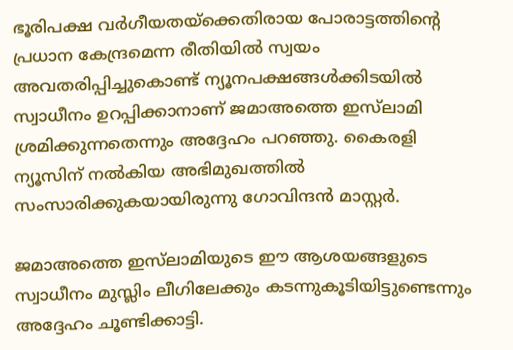ഭൂരിപക്ഷ വർഗീയതയ്ക്കെതിരായ പോരാട്ടത്തിന്‍റെ പ്രധാന കേന്ദ്രമെന്ന രീതിയിൽ സ്വയം അവതരിപ്പിച്ചുകൊണ്ട് ന്യൂനപക്ഷങ്ങൾക്കിടയിൽ സ്വാധീനം ഉറപ്പിക്കാനാണ് ജമാഅത്തെ ഇസ്‌ലാമി ശ്രമിക്കുന്നതെന്നും അദ്ദേഹം പറഞ്ഞു. കൈരളി ന്യൂസിന് നൽകിയ അഭിമുഖത്തിൽ സംസാരിക്കുകയായിരുന്നു ഗോവിന്ദൻ മാസ്റ്റർ.

ജമാഅത്തെ ഇസ്‌ലാമിയുടെ ഈ ആശയങ്ങളുടെ സ്വാധീനം മുസ്ലിം ലീഗിലേക്കും കടന്നുകൂടിയിട്ടുണ്ടെന്നും അദ്ദേഹം ചൂണ്ടിക്കാട്ടി.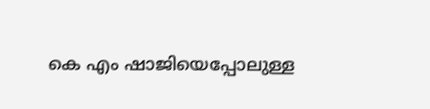കെ എം ഷാജിയെപ്പോലുള്ള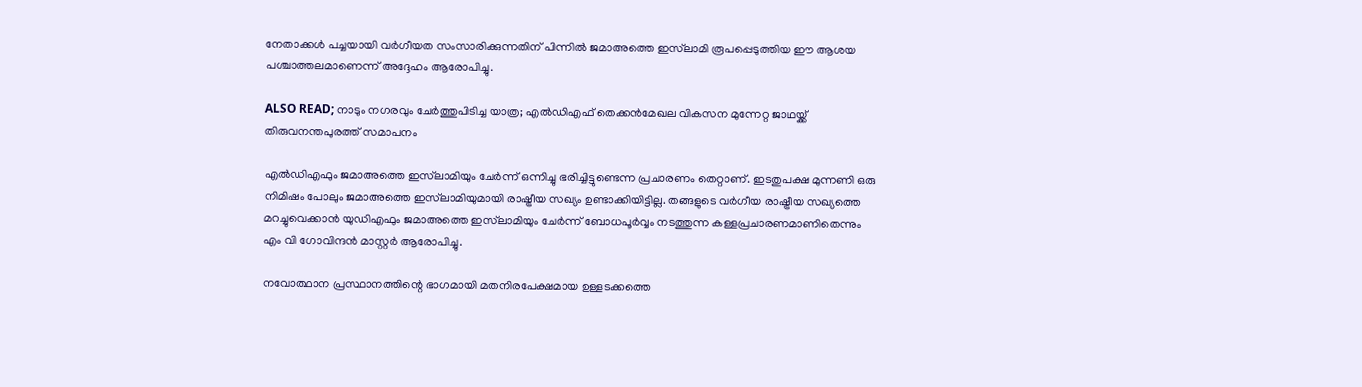നേതാക്കൾ പച്ചയായി വർഗീയത സംസാരിക്കുന്നതിന് പിന്നിൽ ജമാഅത്തെ ഇസ്‌ലാമി രൂപപ്പെടുത്തിയ ഈ ആശയ പശ്ചാത്തലമാണെന്ന് അദ്ദേഹം ആരോപിച്ചു.

ALSO READ; നാടും നഗരവും ചേർത്തുപിടിച്ച യാത്ര; എല്‍ഡിഎഫ് തെക്കന്‍മേഖല വികസന മുന്നേറ്റ ജാഥയ്ക്ക് തിരുവനന്തപുരത്ത് സമാപനം

എൽഡിഎഫും ജമാഅത്തെ ഇസ്‌ലാമിയും ചേർന്ന് ഒന്നിച്ചു ഭരിച്ചിട്ടുണ്ടെന്ന പ്രചാരണം തെറ്റാണ്. ഇടതുപക്ഷ മുന്നണി ഒരു നിമിഷം പോലും ജമാഅത്തെ ഇസ്‌ലാമിയുമായി രാഷ്ട്രീയ സഖ്യം ഉണ്ടാക്കിയിട്ടില്ല. തങ്ങളുടെ വർഗീയ രാഷ്ട്രീയ സഖ്യത്തെ മറച്ചുവെക്കാൻ യുഡിഎഫും ജമാഅത്തെ ഇസ്‌ലാമിയും ചേർന്ന് ബോധപൂർവ്വം നടത്തുന്ന കള്ളപ്രചാരണമാണിതെന്നും എം വി ഗോവിന്ദൻ മാസ്റ്റർ ആരോപിച്ചു.

നവോത്ഥാന പ്രസ്ഥാനത്തിന്റെ ഭാഗമായി മതനിരപേക്ഷമായ ഉള്ളടക്കത്തെ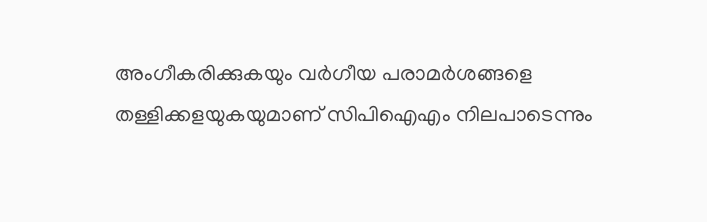അംഗീകരിക്കുകയും വർഗീയ പരാമർശങ്ങളെ തള്ളിക്കളയുകയുമാണ് സിപിഐഎം നിലപാടെന്നും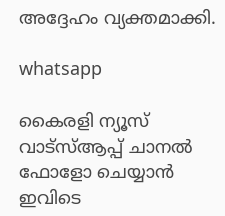അദ്ദേഹം വ്യക്തമാക്കി.

whatsapp

കൈരളി ന്യൂസ് വാട്‌സ്ആപ്പ് ചാനല്‍ ഫോളോ ചെയ്യാന്‍ ഇവിടെ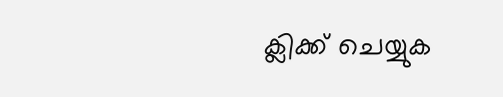ക്ലിക്ക് ചെയ്യുക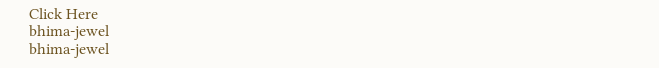Click Here
bhima-jewel
bhima-jewel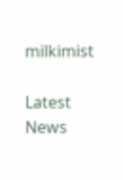milkimist

Latest News